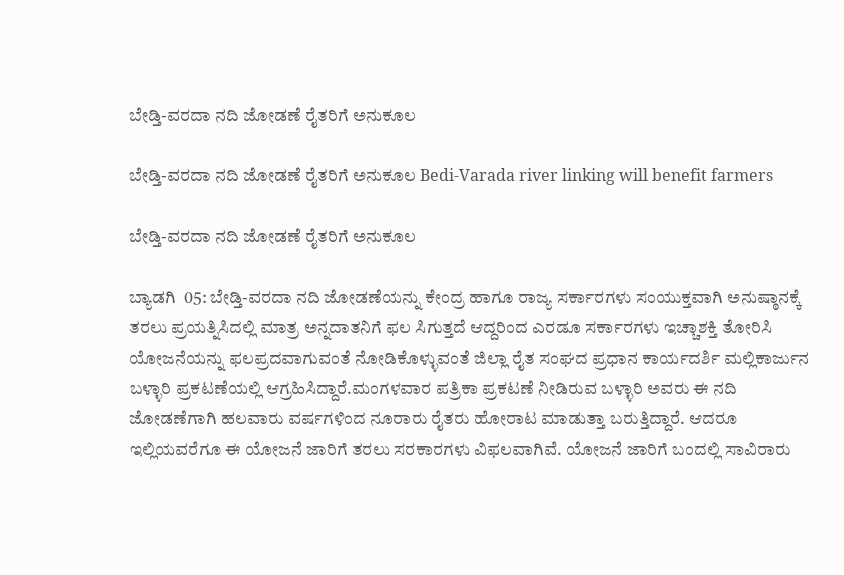ಬೇಡ್ತಿ-ವರದಾ ನದಿ ಜೋಡಣೆ ರೈತರಿಗೆ ಅನುಕೂಲ

ಬೇಡ್ತಿ-ವರದಾ ನದಿ ಜೋಡಣೆ ರೈತರಿಗೆ ಅನುಕೂಲ Bedi-Varada river linking will benefit farmers

ಬೇಡ್ತಿ-ವರದಾ ನದಿ ಜೋಡಣೆ ರೈತರಿಗೆ ಅನುಕೂಲ

ಬ್ಯಾಡಗಿ  05: ಬೇಡ್ತಿ-ವರದಾ ನದಿ ಜೋಡಣೆಯನ್ನು ಕೇಂದ್ರ ಹಾಗೂ ರಾಜ್ಯ ಸರ್ಕಾರಗಳು ಸಂಯುಕ್ತವಾಗಿ ಅನುಷ್ಠಾನಕ್ಕೆ ತರಲು ಪ್ರಯತ್ನಿಸಿದಲ್ಲಿ ಮಾತ್ರ ಅನ್ನದಾತನಿಗೆ ಫಲ ಸಿಗುತ್ತದೆ ಆದ್ದರಿಂದ ಎರಡೂ ಸರ್ಕಾರಗಳು ಇಚ್ಚಾಶಕ್ತಿ ತೋರಿಸಿ ಯೋಜನೆಯನ್ನು ಫಲಪ್ರದವಾಗುವಂತೆ ನೋಡಿಕೊಳ್ಳುವಂತೆ ಜಿಲ್ಲಾ ರೈತ ಸಂಘದ ಪ್ರಧಾನ ಕಾರ್ಯದರ್ಶಿ ಮಲ್ಲಿಕಾರ್ಜುನ ಬಳ್ಳಾರಿ ಪ್ರಕಟಣೆಯಲ್ಲಿ ಆಗ್ರಹಿಸಿದ್ದಾರೆ.ಮಂಗಳವಾರ ಪತ್ರಿಕಾ ಪ್ರಕಟಣೆ ನೀಡಿರುವ ಬಳ್ಳಾರಿ ಅವರು ಈ ನದಿ ಜೋಡಣೆಗಾಗಿ ಹಲವಾರು ವರ್ಷಗಳಿಂದ ನೂರಾರು ರೈತರು ಹೋರಾಟ ಮಾಡುತ್ತಾ ಬರುತ್ತಿದ್ದಾರೆ. ಆದರೂ ಇಲ್ಲಿಯವರೆಗೂ ಈ ಯೋಜನೆ ಜಾರಿಗೆ ತರಲು ಸರಕಾರಗಳು ವಿಫಲವಾಗಿವೆ. ಯೋಜನೆ ಜಾರಿಗೆ ಬಂದಲ್ಲಿ ಸಾವಿರಾರು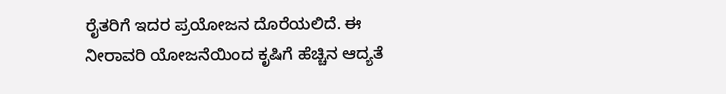ರೈತರಿಗೆ ಇದರ ಪ್ರಯೋಜನ ದೊರೆಯಲಿದೆ. ಈ ನೀರಾವರಿ ಯೋಜನೆಯಿಂದ ಕೃಷಿಗೆ ಹೆಚ್ಚಿನ ಆದ್ಯತೆ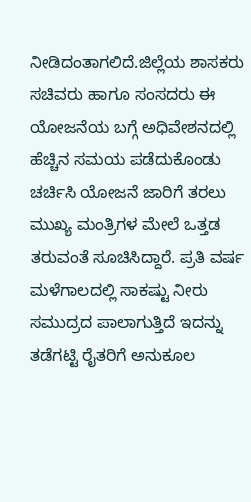ನೀಡಿದಂತಾಗಲಿದೆ.ಜಿಲ್ಲೆಯ ಶಾಸಕರು ಸಚಿವರು ಹಾಗೂ ಸಂಸದರು ಈ ಯೋಜನೆಯ ಬಗ್ಗೆ ಅಧಿವೇಶನದಲ್ಲಿ ಹೆಚ್ಚಿನ ಸಮಯ ಪಡೆದುಕೊಂಡು ಚರ್ಚಿಸಿ ಯೋಜನೆ ಜಾರಿಗೆ ತರಲು  ಮುಖ್ಯ ಮಂತ್ರಿಗಳ ಮೇಲೆ ಒತ್ತಡ ತರುವಂತೆ ಸೂಚಿಸಿದ್ದಾರೆ. ಪ್ರತಿ ವರ್ಷ ಮಳೆಗಾಲದಲ್ಲಿ ಸಾಕಷ್ಟು ನೀರು ಸಮುದ್ರದ ಪಾಲಾಗುತ್ತಿದೆ ಇದನ್ನು ತಡೆಗಟ್ಟಿ ರೈತರಿಗೆ ಅನುಕೂಲ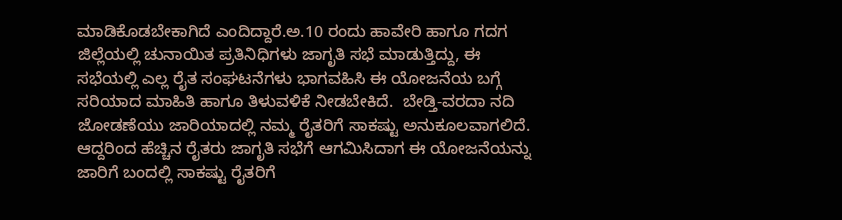ಮಾಡಿಕೊಡಬೇಕಾಗಿದೆ ಎಂದಿದ್ದಾರೆ.ಅ.10 ರಂದು ಹಾವೇರಿ ಹಾಗೂ ಗದಗ ಜಿಲ್ಲೆಯಲ್ಲಿ ಚುನಾಯಿತ ಪ್ರತಿನಿಧಿಗಳು ಜಾಗೃತಿ ಸಭೆ ಮಾಡುತ್ತಿದ್ದು, ಈ ಸಭೆಯಲ್ಲಿ ಎಲ್ಲ ರೈತ ಸಂಘಟನೆಗಳು ಭಾಗವಹಿಸಿ ಈ ಯೋಜನೆಯ ಬಗ್ಗೆ ಸರಿಯಾದ ಮಾಹಿತಿ ಹಾಗೂ ತಿಳುವಳಿಕೆ ನೀಡಬೇಕಿದೆ.  ಬೇಡ್ತಿ-ವರದಾ ನದಿ ಜೋಡಣೆಯು ಜಾರಿಯಾದಲ್ಲಿ ನಮ್ಮ ರೈತರಿಗೆ ಸಾಕಷ್ಟು ಅನುಕೂಲವಾಗಲಿದೆ. ಆದ್ದರಿಂದ ಹೆಚ್ಚಿನ ರೈತರು ಜಾಗೃತಿ ಸಭೆಗೆ ಆಗಮಿಸಿದಾಗ ಈ ಯೋಜನೆಯನ್ನು ಜಾರಿಗೆ ಬಂದಲ್ಲಿ ಸಾಕಷ್ಟು ರೈತರಿಗೆ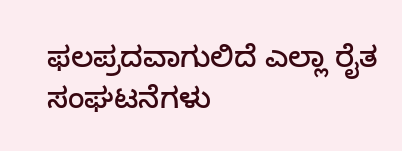ಫಲಪ್ರದವಾಗುಲಿದೆ ಎಲ್ಲಾ ರೈತ ಸಂಘಟನೆಗಳು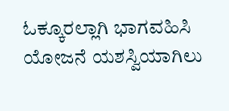ಓಕ್ಕೂರಲ್ಲಾಗಿ ಭಾಗವಹಿಸಿ ಯೋಜನೆ ಯಶಸ್ವಿಯಾಗಿಲು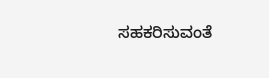ಸಹಕರಿಸುವಂತೆ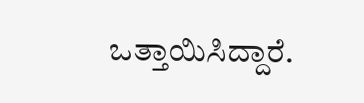ಒತ್ತಾಯಿಸಿದ್ದಾರೆ.